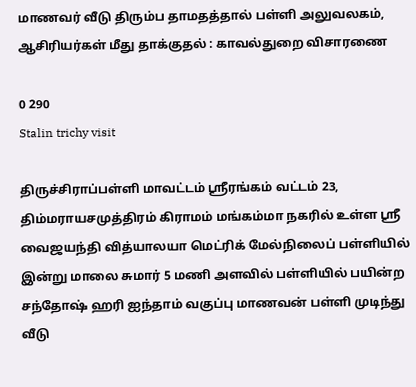மாணவர் வீடு திரும்ப தாமதத்தால் பள்ளி அலுவலகம், ஆசிரியர்கள் மீது தாக்குதல் : காவல்துறை விசாரணை

0 290
Stalin trichy visit

திருச்சிராப்பள்ளி மாவட்டம் ஸ்ரீரங்கம் வட்டம் 23, திம்மராயசமுத்திரம் கிராமம் மங்கம்மா நகரில் உள்ள ஸ்ரீ வைஜயந்தி வித்யாலயா மெட்ரிக் மேல்நிலைப் பள்ளியில் இன்று மாலை சுமார் 5 மணி அளவில் பள்ளியில் பயின்ற சந்தோஷ் ஹரி ஐந்தாம் வகுப்பு மாணவன் பள்ளி முடிந்து வீடு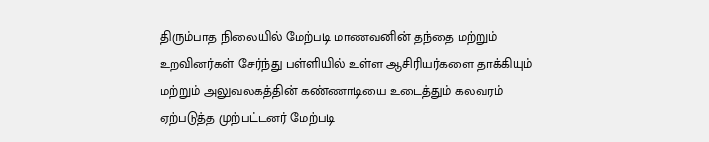திரும்பாத நிலையில் மேற்படி மாணவனின் தந்தை மற்றும் உறவினர்கள் சேர்ந்து பள்ளியில் உள்ள ஆசிரியர்களை தாக்கியும் மற்றும் அலுவலகத்தின் கண்ணாடியை உடைத்தும் கலவரம் ஏற்படுத்த முற்பட்டனர் மேற்படி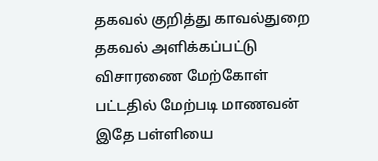தகவல் குறித்து காவல்துறை தகவல் அளிக்கப்பட்டு விசாரணை மேற்கோள் பட்டதில் மேற்படி மாணவன் இதே பள்ளியை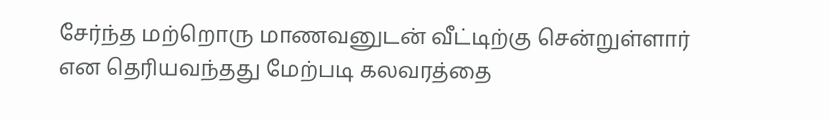சேர்ந்த மற்றொரு மாணவனுடன் வீட்டிற்கு சென்றுள்ளார் என தெரியவந்தது மேற்படி கலவரத்தை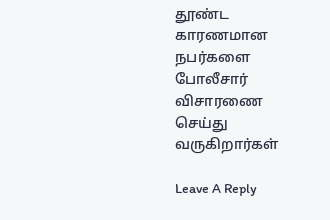தூண்ட காரணமான நபர்களை போலீசார் விசாரணை செய்து வருகிறார்கள்

Leave A Reply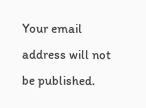Your email address will not be published.